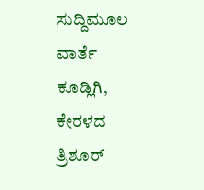ಸುದ್ದಿಮೂಲ ವಾರ್ತೆ ಕೂಡ್ಲಿಗಿ,
ಕೇರಳದ ತ್ರಿಶೂರ್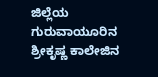ಜಿಲ್ಲೆಯ ಗುರುವಾಯೂರಿನ ಶ್ರೀಕೃಷ್ಣ ಕಾಲೇಜಿನ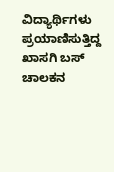ವಿದ್ಯಾರ್ಥಿಗಳು ಪ್ರಯಾಣಿಸುತ್ತಿದ್ದ ಖಾಸಗಿ ಬಸ್ ಚಾಲಕನ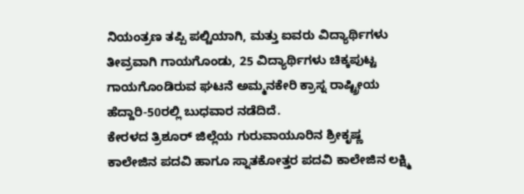ನಿಯಂತ್ರಣ ತಪ್ಪಿ ಪಲ್ಟಿಯಾಗಿ, ಮತ್ತು ಐವರು ವಿದ್ಯಾರ್ಥಿಗಳು ತೀವ್ರವಾಗಿ ಗಾಯಗೊಂಡು, 25 ವಿದ್ಯಾರ್ಥಿಗಳು ಚಿಕ್ಕಪುಟ್ಟ ಗಾಯಗೊಂಡಿರುವ ಘಟನೆ ಅಮ್ಮನಕೇರಿ ಕ್ರಾಸ್ನ ರಾಷ್ಟ್ರೀಯ ಹೆದ್ದಾರಿ-50ರಲ್ಲಿ ಬುಧವಾರ ನಡೆದಿದೆ.
ಕೇರಳದ ತ್ರಿಶೂರ್ ಜಿಲ್ಲೆಯ ಗುರುವಾಯೂರಿನ ಶ್ರೀಕೃಷ್ಣ ಕಾಲೇಜಿನ ಪದವಿ ಹಾಗೂ ಸ್ನಾತಕೋತ್ತರ ಪದವಿ ಕಾಲೇಜಿನ ಲಕ್ಷ್ಮಿ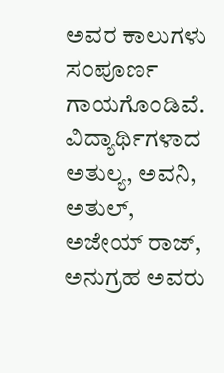ಅವರ ಕಾಲುಗಳು ಸಂಪೂರ್ಣ ಗಾಯಗೊಂಡಿವೆ. ವಿದ್ಯಾರ್ಥಿಗಳಾದ ಅತುಲ್ಯ, ಅವನಿ, ಅತುಲ್, ಅಜೇಯ್ ರಾಜ್, ಅನುಗ್ರಹ ಅವರು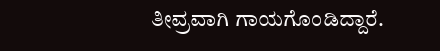ತೀವ್ರವಾಗಿ ಗಾಯಗೊಂಡಿದ್ದಾರೆ.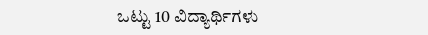ಒಟ್ಟು 10 ವಿದ್ಯಾರ್ಥಿಗಳು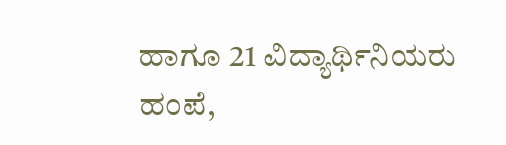ಹಾಗೂ 21 ವಿದ್ಯಾರ್ಥಿನಿಯರು ಹಂಪೆ,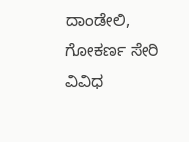ದಾಂಡೇಲಿ, ಗೋಕರ್ಣ ಸೇರಿ ವಿವಿಧ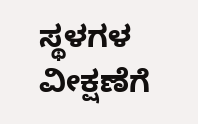ಸ್ಥಳಗಳ ವೀಕ್ಷಣೆಗೆ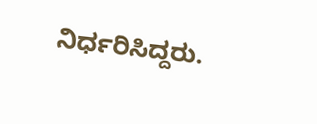ನಿರ್ಧರಿಸಿದ್ದರು.